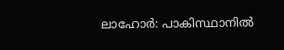ലാഹോർ: പാകിസ്ഥാനിൽ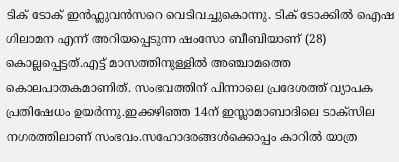ടിക് ടോക് ഇൻഫ്ലുവൻസറെ വെടിവച്ചുകൊന്നു. ടിക് ടോക്കിൽ ഐഷ ഗിലാമന എന്ന് അറിയപ്പെടുന്ന ഷംസോ ബീബിയാണ് (28) കൊല്ലപ്പെട്ടത്.എട്ട് മാസത്തിനുള്ളിൽ അഞ്ചാമത്തെ കൊലപാതകമാണിത്. സംഭവത്തിന് പിന്നാലെ പ്രദേശത്ത് വ്യാപക പ്രതിഷേധം ഉയർന്നു.ഇക്കഴിഞ്ഞ 14ന് ഇസ്ലാമാബാദിലെ ടാക്സില നഗരത്തിലാണ് സംഭവം.സഹോദരങ്ങൾക്കൊപ്പം കാറിൽ യാത്ര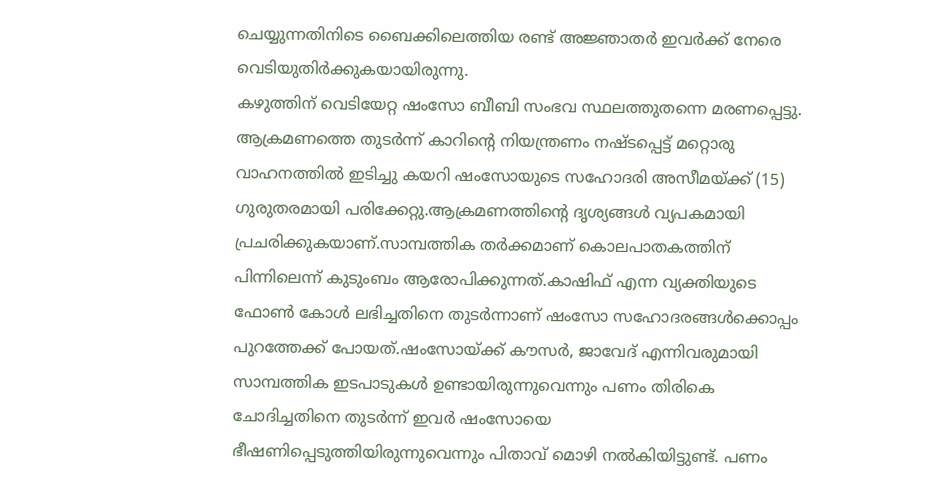ചെയ്യുന്നതിനിടെ ബൈക്കിലെത്തിയ രണ്ട് അജ്ഞാതർ ഇവർക്ക് നേരെ വെടിയുതിർക്കുകയായിരുന്നു.
കഴുത്തിന് വെടിയേറ്റ ഷംസോ ബീബി സംഭവ സ്ഥലത്തുതന്നെ മരണപ്പെട്ടു. ആക്രമണത്തെ തുടർന്ന് കാറിന്റെ നിയന്ത്രണം നഷ്ടപ്പെട്ട് മറ്റൊരു വാഹനത്തിൽ ഇടിച്ചു കയറി ഷംസോയുടെ സഹോദരി അസീമയ്ക്ക് (15) ഗുരുതരമായി പരിക്കേറ്റു.ആക്രമണത്തിന്റെ ദൃശ്യങ്ങൾ വ്യപകമായി പ്രചരിക്കുകയാണ്.സാമ്പത്തിക തർക്കമാണ് കൊലപാതകത്തിന് പിന്നിലെന്ന് കുടുംബം ആരോപിക്കുന്നത്.കാഷിഫ് എന്ന വ്യക്തിയുടെ ഫോൺ കോൾ ലഭിച്ചതിനെ തുടർന്നാണ് ഷംസോ സഹോദരങ്ങൾക്കൊപ്പം പുറത്തേക്ക് പോയത്.ഷംസോയ്ക്ക് കൗസർ, ജാവേദ് എന്നിവരുമായി സാമ്പത്തിക ഇടപാടുകൾ ഉണ്ടായിരുന്നുവെന്നും പണം തിരികെ ചോദിച്ചതിനെ തുടർന്ന് ഇവർ ഷംസോയെ ഭീഷണിപ്പെടുത്തിയിരുന്നുവെന്നും പിതാവ് മൊഴി നൽകിയിട്ടുണ്ട്. പണം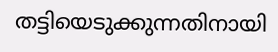തട്ടിയെടുക്കുന്നതിനായി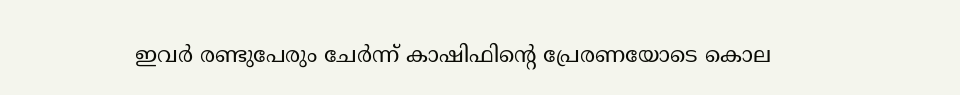ഇവർ രണ്ടുപേരും ചേർന്ന് കാഷിഫിന്റെ പ്രേരണയോടെ കൊല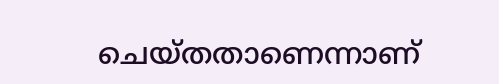ചെയ്തതാണെന്നാണ്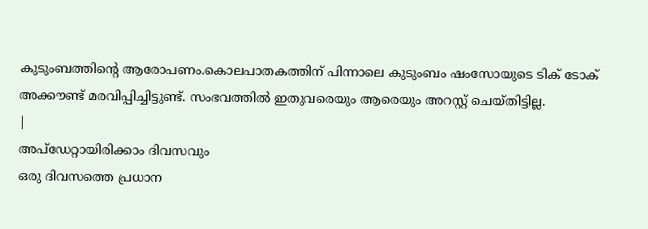കുടുംബത്തിന്റെ ആരോപണം.കൊലപാതകത്തിന് പിന്നാലെ കുടുംബം ഷംസോയുടെ ടിക് ടോക് അക്കൗണ്ട് മരവിപ്പിച്ചിട്ടുണ്ട്. സംഭവത്തിൽ ഇതുവരെയും ആരെയും അറസ്റ്റ് ചെയ്തിട്ടില്ല.
|
അപ്ഡേറ്റായിരിക്കാം ദിവസവും
ഒരു ദിവസത്തെ പ്രധാന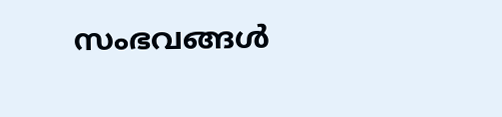സംഭവങ്ങൾ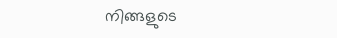നിങ്ങളുടെ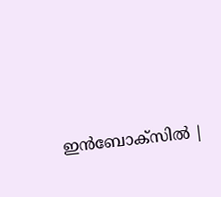ഇൻബോക്സിൽ |